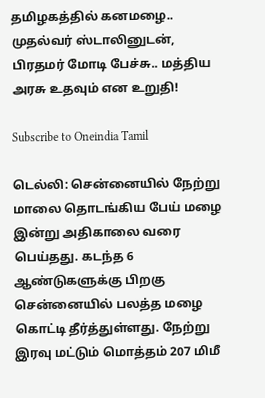தமிழகத்தில் கனமழை.. முதல்வர் ஸ்டாலினுடன், பிரதமர் மோடி பேச்சு.. மத்திய அரசு உதவும் என உறுதி!

Subscribe to Oneindia Tamil

டெல்லி: சென்னையில் நேற்று மாலை தொடங்கிய பேய் மழை இன்று அதிகாலை வரை பெய்தது. கடந்த 6 ஆண்டுகளுக்கு பிறகு சென்னையில் பலத்த மழை கொட்டி தீர்த்துள்ளது. நேற்று இரவு மட்டும் மொத்தம் 207 மிமீ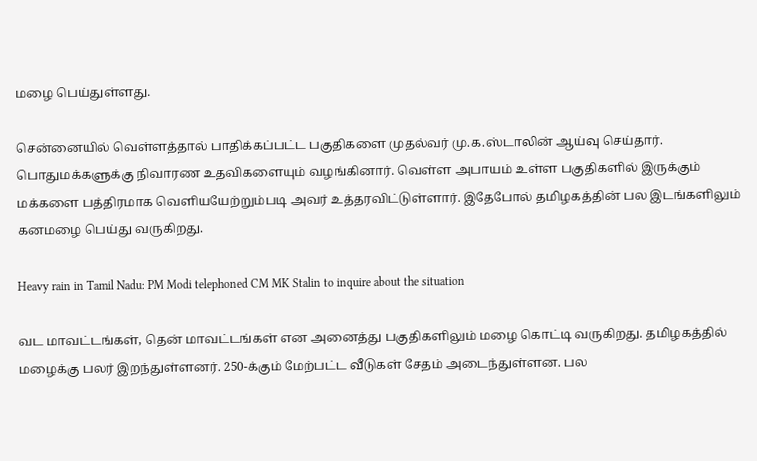மழை பெய்துள்ளது.

சென்னையில் வெள்ளத்தால் பாதிக்கப்பட்ட பகுதிகளை முதல்வர் மு.க.ஸ்டாலின் ஆய்வு செய்தார். பொதுமக்களுக்கு நிவாரண உதவிகளையும் வழங்கினார். வெள்ள அபாயம் உள்ள பகுதிகளில் இருக்கும் மக்களை பத்திரமாக வெளியயேற்றும்படி அவர் உத்தரவிட்டுள்ளார். இதேபோல் தமிழகத்தின் பல இடங்களிலும் கனமழை பெய்து வருகிறது.

Heavy rain in Tamil Nadu: PM Modi telephoned CM MK Stalin to inquire about the situation

வட மாவட்டங்கள், தென் மாவட்டங்கள் என அனைத்து பகுதிகளிலும் மழை கொட்டி வருகிறது. தமிழகத்தில் மழைக்கு பலர் இறந்துள்ளனர். 250-க்கும் மேற்பட்ட வீடுகள் சேதம் அடைந்துள்ளன. பல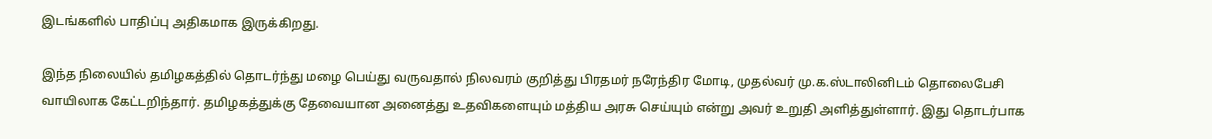இடங்களில் பாதிப்பு அதிகமாக இருக்கிறது.

இந்த நிலையில் தமிழகத்தில் தொடர்ந்து மழை பெய்து வருவதால் நிலவரம் குறித்து பிரதமர் நரேந்திர மோடி, முதல்வர் மு.க.ஸ்டாலினிடம் தொலைபேசி வாயிலாக கேட்டறிந்தார். தமிழகத்துக்கு தேவையான அனைத்து உதவிகளையும் மத்திய அரசு செய்யும் என்று அவர் உறுதி அளித்துள்ளார். இது தொடர்பாக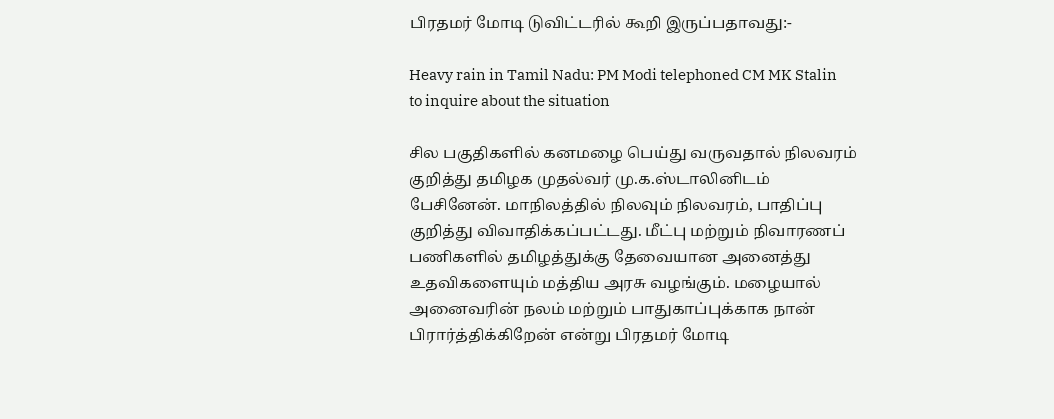பிரதமர் மோடி டுவிட்டரில் கூறி இருப்பதாவது:-

Heavy rain in Tamil Nadu: PM Modi telephoned CM MK Stalin to inquire about the situation

சில பகுதிகளில் கனமழை பெய்து வருவதால் நிலவரம் குறித்து தமிழக முதல்வர் மு.க.ஸ்டாலினிடம் பேசினேன். மாநிலத்தில் நிலவும் நிலவரம், பாதிப்பு குறித்து விவாதிக்கப்பட்டது. மீட்பு மற்றும் நிவாரணப் பணிகளில் தமிழத்துக்கு தேவையான அனைத்து உதவிகளையும் மத்திய அரசு வழங்கும். மழையால் அனைவரின் நலம் மற்றும் பாதுகாப்புக்காக நான் பிரார்த்திக்கிறேன் என்று பிரதமர் மோடி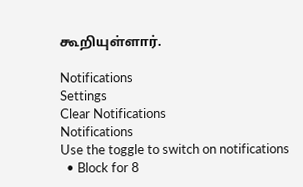கூறியுள்ளார்.

Notifications
Settings
Clear Notifications
Notifications
Use the toggle to switch on notifications
  • Block for 8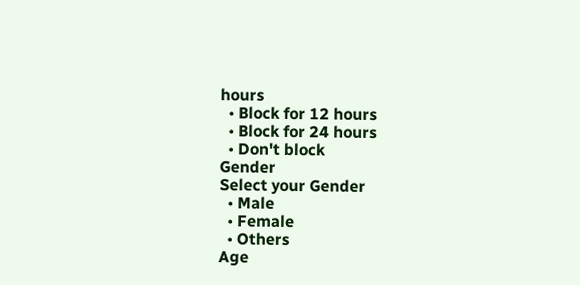hours
  • Block for 12 hours
  • Block for 24 hours
  • Don't block
Gender
Select your Gender
  • Male
  • Female
  • Others
Age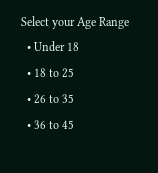Select your Age Range
  • Under 18
  • 18 to 25
  • 26 to 35
  • 36 to 45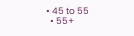• 45 to 55
  • 55+